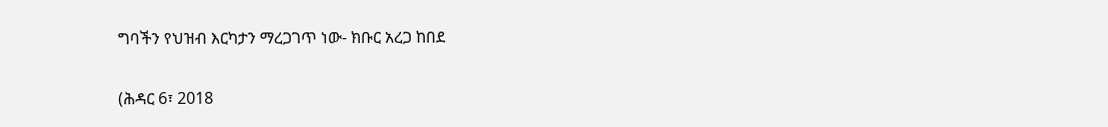ግባችን የህዝብ እርካታን ማረጋገጥ ነው- ክቡር አረጋ ከበደ

(ሕዳር 6፣ 2018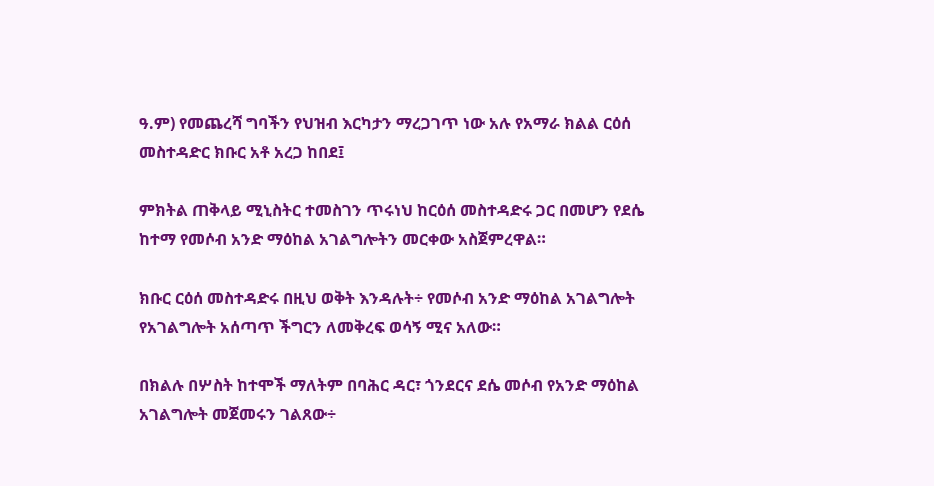ዓ.ም) የመጨረሻ ግባችን የህዝብ እርካታን ማረጋገጥ ነው አሉ የአማራ ክልል ርዕሰ መስተዳድር ክቡር አቶ አረጋ ከበደ፤

ምክትል ጠቅላይ ሚኒስትር ተመስገን ጥሩነህ ከርዕሰ መስተዳድሩ ጋር በመሆን የደሴ ከተማ የመሶብ አንድ ማዕከል አገልግሎትን መርቀው አስጀምረዋል።

ክቡር ርዕሰ መስተዳድሩ በዚህ ወቅት እንዳሉት÷ የመሶብ አንድ ማዕከል አገልግሎት የአገልግሎት አሰጣጥ ችግርን ለመቅረፍ ወሳኝ ሚና አለው።

በክልሉ በሦስት ከተሞች ማለትም በባሕር ዳር፣ ጎንደርና ደሴ መሶብ የአንድ ማዕከል አገልግሎት መጀመሩን ገልጸው÷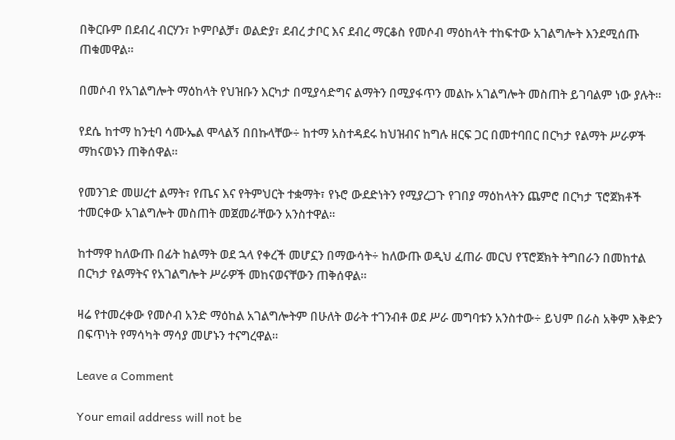በቅርቡም በደብረ ብርሃን፣ ኮምቦልቻ፣ ወልድያ፣ ደብረ ታቦር እና ደብረ ማርቆስ የመሶብ ማዕከላት ተከፍተው አገልግሎት እንደሚሰጡ ጠቁመዋል።

በመሶብ የአገልግሎት ማዕከላት የህዝቡን እርካታ በሚያሳድግና ልማትን በሚያፋጥን መልኩ አገልግሎት መስጠት ይገባልም ነው ያሉት።

የደሴ ከተማ ከንቲባ ሳሙኤል ሞላልኝ በበኩላቸው÷ ከተማ አስተዳደሩ ከህዝብና ከግሉ ዘርፍ ጋር በመተባበር በርካታ የልማት ሥራዎች ማከናወኑን ጠቅሰዋል።

የመንገድ መሠረተ ልማት፣ የጤና እና የትምህርት ተቋማት፣ የኑሮ ውደድነትን የሚያረጋጉ የገበያ ማዕከላትን ጨምሮ በርካታ ፕሮጀክቶች ተመርቀው አገልግሎት መስጠት መጀመራቸውን አንስተዋል።

ከተማዋ ከለውጡ በፊት ከልማት ወደ ኋላ የቀረች መሆኗን በማውሳት÷ ከለውጡ ወዲህ ፈጠራ መርህ የፕሮጀክት ትግበራን በመከተል በርካታ የልማትና የአገልግሎት ሥራዎች መከናወናቸውን ጠቅሰዋል።

ዛሬ የተመረቀው የመሶብ አንድ ማዕከል አገልግሎትም በሁለት ወራት ተገንብቶ ወደ ሥራ መግባቱን አንስተው÷ ይህም በራስ አቅም እቅድን በፍጥነት የማሳካት ማሳያ መሆኑን ተናግረዋል።

Leave a Comment

Your email address will not be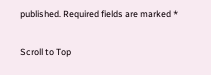published. Required fields are marked *

Scroll to Top